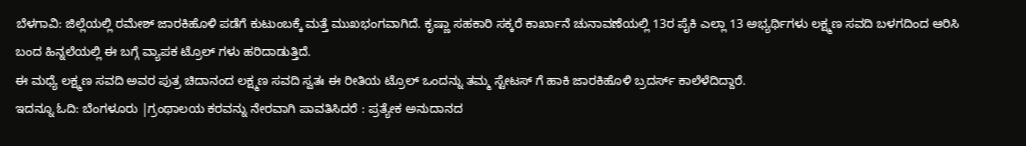ಬೆಳಗಾವಿ: ಜಿಲ್ಲೆಯಲ್ಲಿ ರಮೇಶ್ ಜಾರಕಿಹೊಳಿ ಪಡೆಗೆ ಕುಟುಂಬಕ್ಕೆ ಮತ್ತೆ ಮುಖಭಂಗವಾಗಿದೆ. ಕೃಷ್ಣಾ ಸಹಕಾರಿ ಸಕ್ಕರೆ ಕಾರ್ಖಾನೆ ಚುನಾವಣೆಯಲ್ಲಿ 13ರ ಪೈಕಿ ಎಲ್ಲಾ 13 ಅಭ್ಯರ್ಥಿಗಳು ಲಕ್ಷ್ಮಣ ಸವದಿ ಬಳಗದಿಂದ ಆರಿಸಿ ಬಂದ ಹಿನ್ನಲೆಯಲ್ಲಿ ಈ ಬಗ್ಗೆ ವ್ಯಾಪಕ ಟ್ರೊಲ್ ಗಳು ಹರಿದಾಡುತ್ತಿದೆ.
ಈ ಮಧ್ಯೆ ಲಕ್ಷ್ಮಣ ಸವದಿ ಅವರ ಪುತ್ರ ಚಿದಾನಂದ ಲಕ್ಷ್ಮಣ ಸವದಿ ಸ್ವತಃ ಈ ರೀತಿಯ ಟ್ರೊಲ್ ಒಂದನ್ನು ತಮ್ಮ ಸ್ಟೇಟಸ್ ಗೆ ಹಾಕಿ ಜಾರಕಿಹೊಳಿ ಬ್ರದರ್ಸ್ ಕಾಲೆಳೆದಿದ್ದಾರೆ.
ಇದನ್ನೂ ಓದಿ: ಬೆಂಗಳೂರು |ಗ್ರಂಥಾಲಯ ಕರವನ್ನು ನೇರವಾಗಿ ಪಾವತಿಸಿದರೆ : ಪ್ರತ್ಯೇಕ ಅನುದಾನದ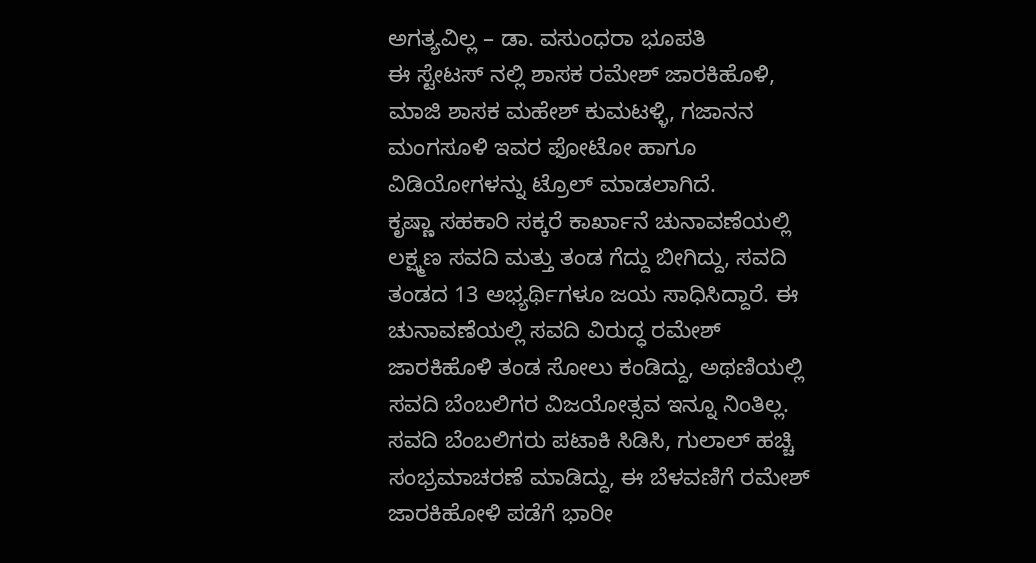ಅಗತ್ಯವಿಲ್ಲ – ಡಾ. ವಸುಂಧರಾ ಭೂಪತಿ
ಈ ಸ್ಟೇಟಸ್ ನಲ್ಲಿ ಶಾಸಕ ರಮೇಶ್ ಜಾರಕಿಹೊಳಿ, ಮಾಜಿ ಶಾಸಕ ಮಹೇಶ್ ಕುಮಟಳ್ಳಿ, ಗಜಾನನ ಮಂಗಸೂಳಿ ಇವರ ಫೋಟೋ ಹಾಗೂ ವಿಡಿಯೋಗಳನ್ನು ಟ್ರೊಲ್ ಮಾಡಲಾಗಿದೆ.
ಕೃಷ್ಣಾ ಸಹಕಾರಿ ಸಕ್ಕರೆ ಕಾರ್ಖಾನೆ ಚುನಾವಣೆಯಲ್ಲಿ ಲಕ್ಷ್ಮಣ ಸವದಿ ಮತ್ತು ತಂಡ ಗೆದ್ದು ಬೀಗಿದ್ದು, ಸವದಿ ತಂಡದ 13 ಅಭ್ಯರ್ಥಿಗಳೂ ಜಯ ಸಾಧಿಸಿದ್ದಾರೆ. ಈ ಚುನಾವಣೆಯಲ್ಲಿ ಸವದಿ ವಿರುದ್ಧ ರಮೇಶ್ ಜಾರಕಿಹೊಳಿ ತಂಡ ಸೋಲು ಕಂಡಿದ್ದು, ಅಥಣಿಯಲ್ಲಿ ಸವದಿ ಬೆಂಬಲಿಗರ ವಿಜಯೋತ್ಸವ ಇನ್ನೂ ನಿಂತಿಲ್ಲ. ಸವದಿ ಬೆಂಬಲಿಗರು ಪಟಾಕಿ ಸಿಡಿಸಿ, ಗುಲಾಲ್ ಹಚ್ಚಿ ಸಂಭ್ರಮಾಚರಣೆ ಮಾಡಿದ್ದು, ಈ ಬೆಳವಣಿಗೆ ರಮೇಶ್ ಜಾರಕಿಹೋಳಿ ಪಡೆಗೆ ಭಾರೀ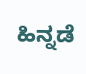ಹಿನ್ನಡೆ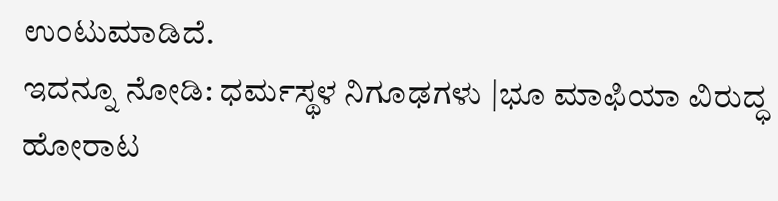ಉಂಟುಮಾಡಿದೆ.
ಇದನ್ನೂ ನೋಡಿ: ಧರ್ಮಸ್ಥಳ ನಿಗೂಢಗಳು |ಭೂ ಮಾಫಿಯಾ ವಿರುದ್ಧ ಹೋರಾಟ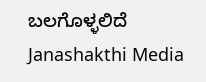ಬಲಗೊಳ್ಳಲಿದೆ Janashakthi Media